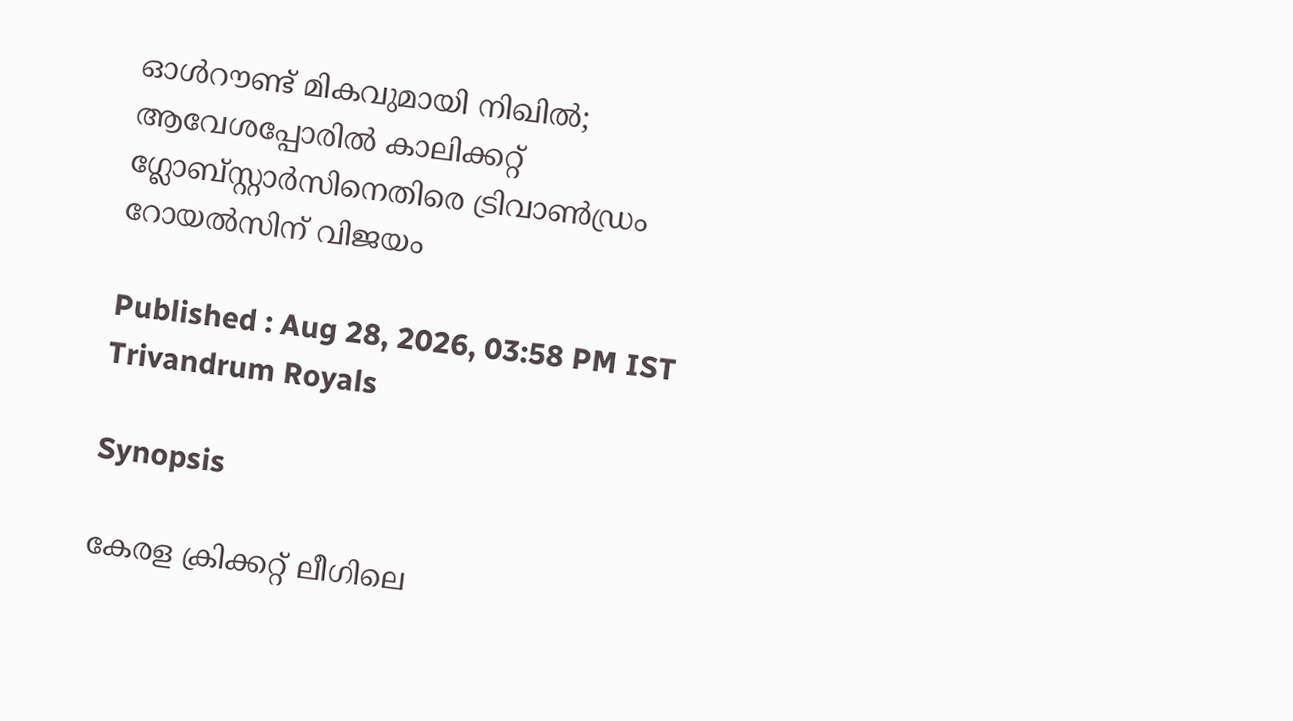ഓള്‍റൗണ്ട് മികവുമായി നിഖില്‍; ആവേശപ്പോരില്‍ കാലിക്കറ്റ് ഗ്ലോബ്‌സ്റ്റാര്‍സിനെതിരെ ട്രിവാണ്‍ഡ്രം റോയല്‍സിന് വിജയം

Published : Aug 28, 2026, 03:58 PM IST
Trivandrum Royals

Synopsis

കേരള ക്രിക്കറ്റ് ലീഗിലെ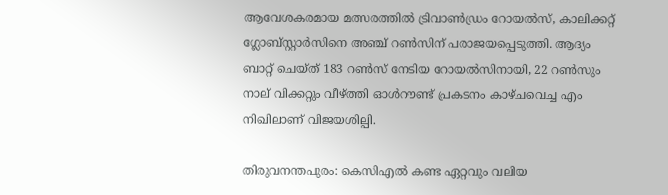ആവേശകരമായ മത്സരത്തിൽ ട്രിവാൺഡ്രം റോയൽസ്, കാലിക്കറ്റ് ഗ്ലോബ്സ്റ്റാർസിനെ അഞ്ച് റൺസിന് പരാജയപ്പെടുത്തി. ആദ്യം ബാറ്റ് ചെയ്ത് 183 റൺസ് നേടിയ റോയൽസിനായി, 22 റൺസും നാല് വിക്കറ്റും വീഴ്ത്തി ഓൾറൗണ്ട് പ്രകടനം കാഴ്ചവെച്ച എം നിഖിലാണ് വിജയശില്പി.

തിരുവനന്തപുരം: കെസിഎല്‍ കണ്ട ഏറ്റവും വലിയ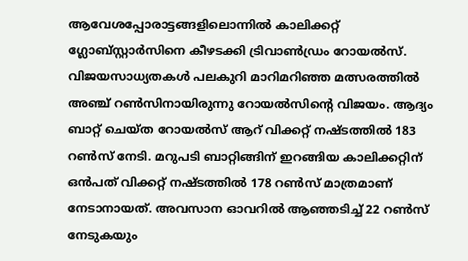ആവേശപ്പോരാട്ടങ്ങളിലൊന്നില്‍ കാലിക്കറ്റ് ഗ്ലോബ്സ്റ്റാര്‍സിനെ കീഴടക്കി ട്രിവാണ്‍ഡ്രം റോയല്‍സ്. വിജയസാധ്യതകള്‍ പലകുറി മാറിമറിഞ്ഞ മത്സരത്തില്‍ അഞ്ച് റണ്‍സിനായിരുന്നു റോയല്‍സിന്റെ വിജയം. ആദ്യം ബാറ്റ് ചെയ്ത റോയല്‍സ് ആറ് വിക്കറ്റ് നഷ്ടത്തില്‍ 183 റണ്‍സ് നേടി. മറുപടി ബാറ്റിങ്ങിന് ഇറങ്ങിയ കാലിക്കറ്റിന് ഒന്‍പത് വിക്കറ്റ് നഷ്ടത്തില്‍ 178 റണ്‍സ് മാത്രമാണ് നേടാനായത്. അവസാന ഓവറില്‍ ആഞ്ഞടിച്ച് 22 റണ്‍സ് നേടുകയും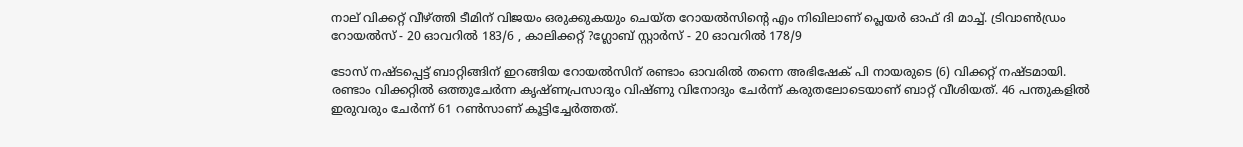നാല് വിക്കറ്റ് വീഴ്ത്തി ടീമിന് വിജയം ഒരുക്കുകയും ചെയ്ത റോയല്‍സിന്റെ എം നിഖിലാണ് പ്ലെയര്‍ ഓഫ് ദി മാച്ച്. ട്രിവാണ്‍ഡ്രം റോയല്‍സ് - 20 ഓവറില്‍ 183/6 , കാലിക്കറ്റ് ?ഗ്ലോബ് സ്റ്റാര്‍സ് - 20 ഓവറില്‍ 178/9

ടോസ് നഷ്ടപ്പെട്ട് ബാറ്റിങ്ങിന് ഇറങ്ങിയ റോയല്‍സിന് രണ്ടാം ഓവരില്‍ തന്നെ അഭിഷേക് പി നായരുടെ (6) വിക്കറ്റ് നഷ്ടമായി. രണ്ടാം വിക്കറ്റില്‍ ഒത്തുചേര്‍ന്ന കൃഷ്ണപ്രസാദും വിഷ്ണു വിനോദും ചേര്‍ന്ന് കരുതലോടെയാണ് ബാറ്റ് വീശിയത്. 46 പന്തുകളില്‍ ഇരുവരും ചേര്‍ന്ന് 61 റണ്‍സാണ് കൂട്ടിച്ചേര്‍ത്തത്.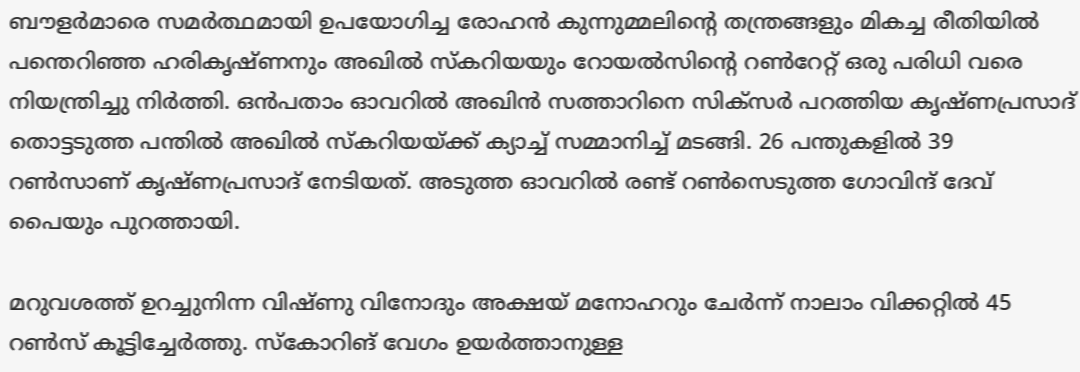ബൗളര്‍മാരെ സമര്‍ത്ഥമായി ഉപയോഗിച്ച രോഹന്‍ കുന്നുമ്മലിന്റെ തന്ത്രങ്ങളും മികച്ച രീതിയില്‍ പന്തെറിഞ്ഞ ഹരികൃഷ്ണനും അഖില്‍ സ്‌കറിയയും റോയല്‍സിന്റെ റണ്‍റേറ്റ് ഒരു പരിധി വരെ നിയന്ത്രിച്ചു നിര്‍ത്തി. ഒന്‍പതാം ഓവറില്‍ അഖിന്‍ സത്താറിനെ സിക്‌സര്‍ പറത്തിയ കൃഷ്ണപ്രസാദ് തൊട്ടടുത്ത പന്തില്‍ അഖില്‍ സ്‌കറിയയ്ക്ക് ക്യാച്ച് സമ്മാനിച്ച് മടങ്ങി. 26 പന്തുകളില്‍ 39 റണ്‍സാണ് കൃഷ്ണപ്രസാദ് നേടിയത്. അടുത്ത ഓവറില്‍ രണ്ട് റണ്‍സെടുത്ത ഗോവിന്ദ് ദേവ് പൈയും പുറത്തായി.

മറുവശത്ത് ഉറച്ചുനിന്ന വിഷ്ണു വിനോദും അക്ഷയ് മനോഹറും ചേര്‍ന്ന് നാലാം വിക്കറ്റില്‍ 45 റണ്‍സ് കൂട്ടിച്ചേര്‍ത്തു. സ്‌കോറിങ് വേഗം ഉയര്‍ത്താനുള്ള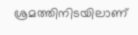ശ്രമത്തിനിടയിലാണ്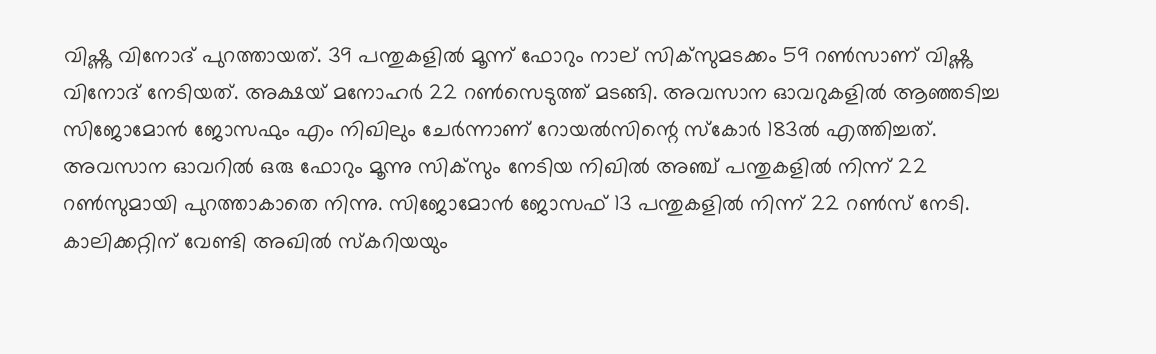വിഷ്ണു വിനോദ് പുറത്തായത്. 39 പന്തുകളില്‍ മൂന്ന് ഫോറും നാല് സിക്‌സുമടക്കം 59 റണ്‍സാണ് വിഷ്ണു വിനോദ് നേടിയത്. അക്ഷയ് മനോഹര്‍ 22 റണ്‍സെടുത്ത് മടങ്ങി. അവസാന ഓവറുകളില്‍ ആഞ്ഞടിച്ച സിജോമോന്‍ ജോസഫും എം നിഖിലും ചേര്‍ന്നാണ് റോയല്‍സിന്റെ സ്‌കോര്‍ 183ല്‍ എത്തിച്ചത്. അവസാന ഓവറില്‍ ഒരു ഫോറും മൂന്നു സിക്‌സും നേടിയ നിഖില്‍ അഞ്ച് പന്തുകളില്‍ നിന്ന് 22 റണ്‍സുമായി പുറത്താകാതെ നിന്നു. സിജോമോന്‍ ജോസഫ് 13 പന്തുകളില്‍ നിന്ന് 22 റണ്‍സ് നേടി. കാലിക്കറ്റിന് വേണ്ടി അഖില്‍ സ്‌കറിയയും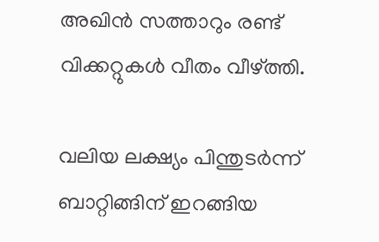അഖിന്‍ സത്താറും രണ്ട് വിക്കറ്റുകള്‍ വീതം വീഴ്ത്തി.

വലിയ ലക്ഷ്യം പിന്തുടര്‍ന്ന് ബാറ്റിങ്ങിന് ഇറങ്ങിയ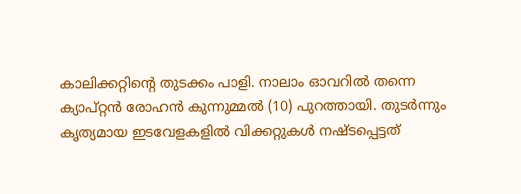കാലിക്കറ്റിന്റെ തുടക്കം പാളി. നാലാം ഓവറില്‍ തന്നെ ക്യാപ്റ്റന്‍ രോഹന്‍ കുന്നുമ്മല്‍ (10) പുറത്തായി. തുടര്‍ന്നും കൃത്യമായ ഇടവേളകളില്‍ വിക്കറ്റുകള്‍ നഷ്ടപ്പെട്ടത്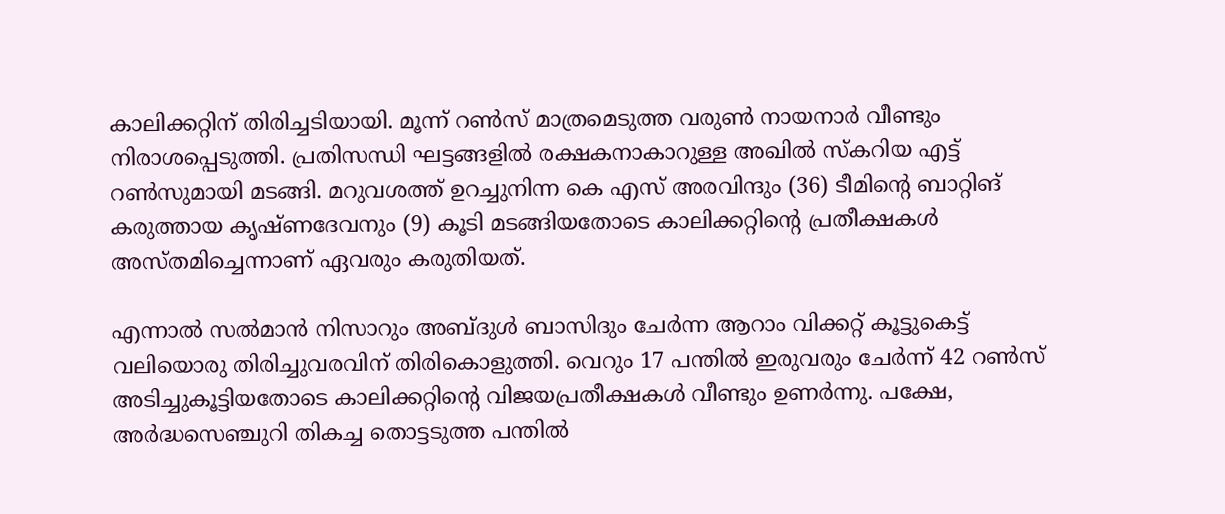കാലിക്കറ്റിന് തിരിച്ചടിയായി. മൂന്ന് റണ്‍സ് മാത്രമെടുത്ത വരുണ്‍ നായനാര്‍ വീണ്ടും നിരാശപ്പെടുത്തി. പ്രതിസന്ധി ഘട്ടങ്ങളില്‍ രക്ഷകനാകാറുള്ള അഖില്‍ സ്‌കറിയ എട്ട് റണ്‍സുമായി മടങ്ങി. മറുവശത്ത് ഉറച്ചുനിന്ന കെ എസ് അരവിന്ദും (36) ടീമിന്റെ ബാറ്റിങ് കരുത്തായ കൃഷ്ണദേവനും (9) കൂടി മടങ്ങിയതോടെ കാലിക്കറ്റിന്റെ പ്രതീക്ഷകള്‍ അസ്തമിച്ചെന്നാണ് ഏവരും കരുതിയത്.

എന്നാല്‍ സല്‍മാന്‍ നിസാറും അബ്ദുള്‍ ബാസിദും ചേര്‍ന്ന ആറാം വിക്കറ്റ് കൂട്ടുകെട്ട് വലിയൊരു തിരിച്ചുവരവിന് തിരികൊളുത്തി. വെറും 17 പന്തില്‍ ഇരുവരും ചേര്‍ന്ന് 42 റണ്‍സ് അടിച്ചുകൂട്ടിയതോടെ കാലിക്കറ്റിന്റെ വിജയപ്രതീക്ഷകള്‍ വീണ്ടും ഉണര്‍ന്നു. പക്ഷേ, അര്‍ദ്ധസെഞ്ചുറി തികച്ച തൊട്ടടുത്ത പന്തില്‍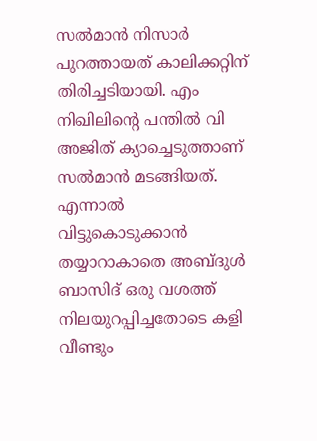സല്‍മാന്‍ നിസാര്‍ പുറത്തായത് കാലിക്കറ്റിന് തിരിച്ചടിയായി. എം നിഖിലിന്റെ പന്തില്‍ വി അജിത് ക്യാച്ചെടുത്താണ് സല്‍മാന്‍ മടങ്ങിയത്. എന്നാല്‍ വിട്ടുകൊടുക്കാന്‍ തയ്യാറാകാതെ അബ്ദുള്‍ ബാസിദ് ഒരു വശത്ത് നിലയുറപ്പിച്ചതോടെ കളി വീണ്ടും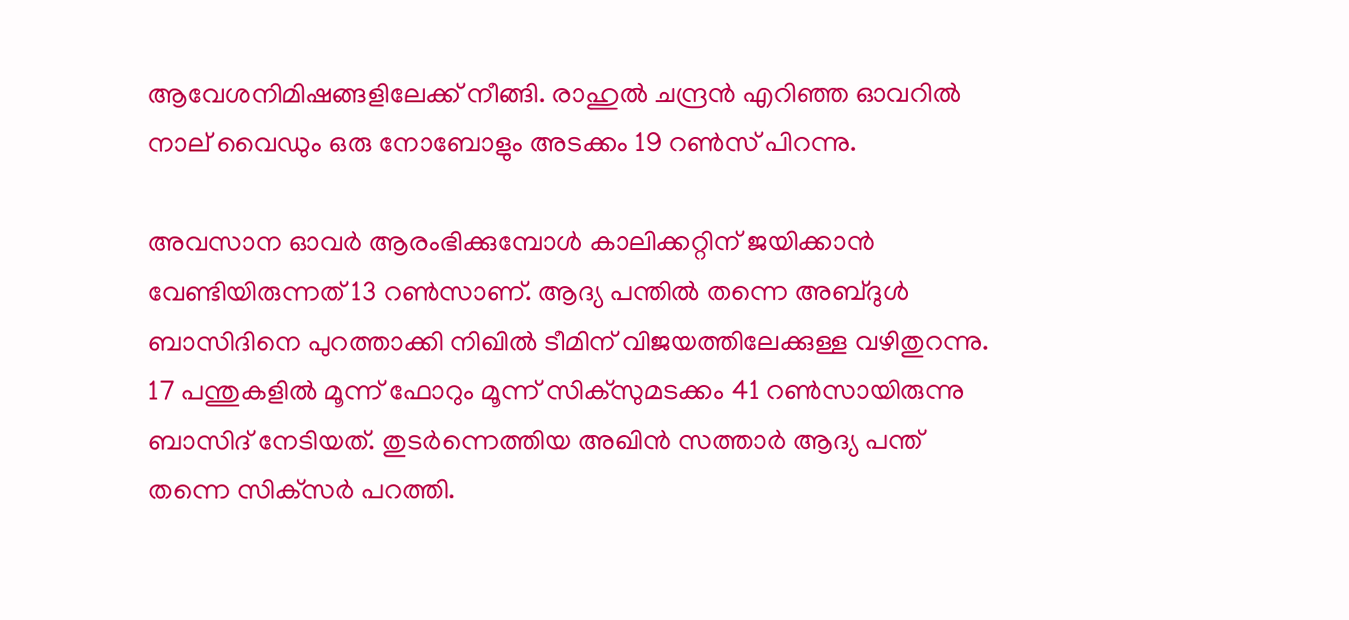ആവേശനിമിഷങ്ങളിലേക്ക് നീങ്ങി. രാഹുല്‍ ചന്ദ്രന്‍ എറിഞ്ഞ ഓവറില്‍ നാല് വൈഡും ഒരു നോബോളും അടക്കം 19 റണ്‍സ് പിറന്നു.

അവസാന ഓവര്‍ ആരംഭിക്കുമ്പോള്‍ കാലിക്കറ്റിന് ജയിക്കാന്‍ വേണ്ടിയിരുന്നത് 13 റണ്‍സാണ്. ആദ്യ പന്തില്‍ തന്നെ അബ്ദുള്‍ ബാസിദിനെ പുറത്താക്കി നിഖില്‍ ടീമിന് വിജയത്തിലേക്കുള്ള വഴിതുറന്നു. 17 പന്തുകളില്‍ മൂന്ന് ഫോറും മൂന്ന് സിക്‌സുമടക്കം 41 റണ്‍സായിരുന്നു ബാസിദ് നേടിയത്. തുടര്‍ന്നെത്തിയ അഖിന്‍ സത്താര്‍ ആദ്യ പന്ത് തന്നെ സിക്‌സര്‍ പറത്തി.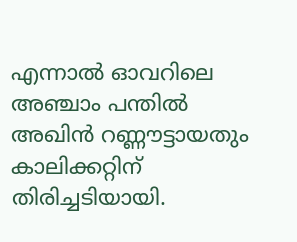എന്നാല്‍ ഓവറിലെ അഞ്ചാം പന്തില്‍ അഖിന്‍ റണ്ണൗട്ടായതും കാലിക്കറ്റിന് തിരിച്ചടിയായി.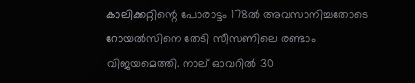കാലിക്കറ്റിന്റെ പോരാട്ടം 178ല്‍ അവസാനിച്ചതോടെ റോയല്‍സിനെ തേടി സീസണിലെ രണ്ടാം വിജയമെത്തി. നാല് ഓവറില്‍ 30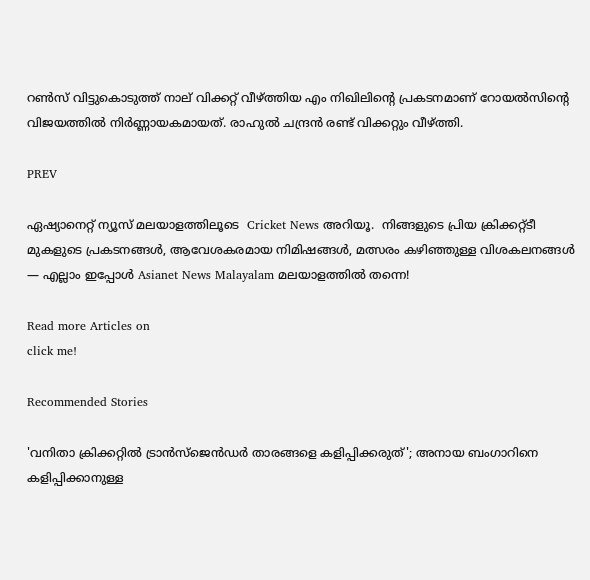റണ്‍സ് വിട്ടുകൊടുത്ത് നാല് വിക്കറ്റ് വീഴ്ത്തിയ എം നിഖിലിന്റെ പ്രകടനമാണ് റോയല്‍സിന്റെ വിജയത്തില്‍ നിര്‍ണ്ണായകമായത്. രാഹുല്‍ ചന്ദ്രന്‍ രണ്ട് വിക്കറ്റും വീഴ്ത്തി.

PREV

ഏഷ്യാനെറ്റ് ന്യൂസ് മലയാളത്തിലൂടെ  Cricket News അറിയൂ.  നിങ്ങളുടെ പ്രിയ ക്രിക്കറ്റ്ടീ മുകളുടെ പ്രകടനങ്ങൾ, ആവേശകരമായ നിമിഷങ്ങൾ, മത്സരം കഴിഞ്ഞുള്ള വിശകലനങ്ങൾ — എല്ലാം ഇപ്പോൾ Asianet News Malayalam മലയാളത്തിൽ തന്നെ!

Read more Articles on
click me!

Recommended Stories

'വനിതാ ക്രിക്കറ്റില്‍ ട്രാന്‍സ്‌ജെന്‍ഡര്‍ താരങ്ങളെ കളിപ്പിക്കരുത്'; അനായ ബംഗാറിനെ കളിപ്പിക്കാനുള്ള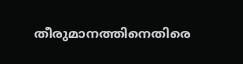തീരുമാനത്തിനെതിരെ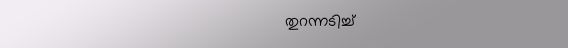തുറന്നടിച്ച്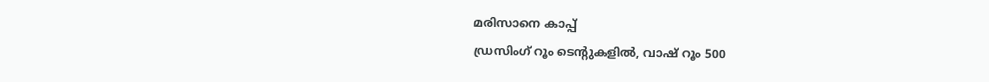മരിസാനെ കാപ്പ്
ഡ്രസിംഗ്‌ റൂം ടെന്റുകളില്‍, വാഷ്‌ റൂം 500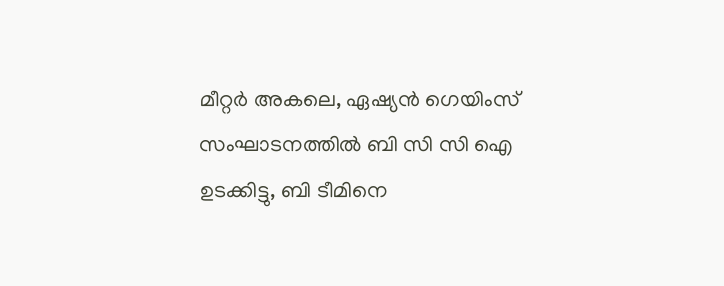മീറ്റര്‍ അകലെ, ഏഷ്യന്‍ ഗെയിംസ്‌ സംഘാടനത്തില്‍ ബി സി സി ഐ ഉടക്കിട്ടു, ബി ടീമിനെ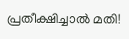പ്രതീക്ഷിച്ചാല്‍ മതി!